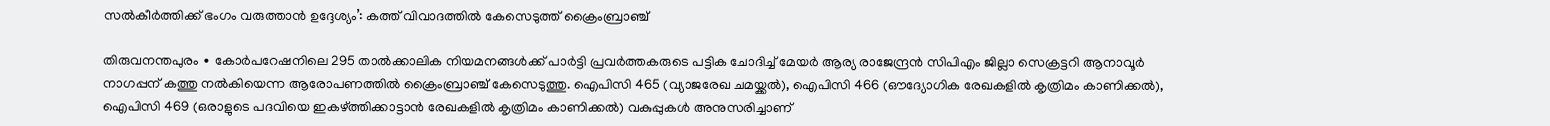സൽകീർത്തിക്ക് ഭംഗം വരുത്താൻ ഉദ്ദേശ്യം’: കത്ത് വിവാദത്തിൽ കേസെടുത്ത് ക്രൈംബ്രാഞ്ച്

തിരുവനന്തപുരം ∙ കോർപറേഷനിലെ 295 താൽക്കാലിക നിയമനങ്ങൾക്ക് പാർട്ടി പ്രവർത്തകരുടെ പട്ടിക ചോദിച്ച് മേയർ ആര്യ രാജേന്ദ്രൻ സിപിഎം ജില്ലാ സെക്രട്ടറി ആനാവൂർ നാഗപ്പന് കത്തു നൽകിയെന്ന ആരോപണത്തിൽ ക്രൈംബ്രാഞ്ച് കേസെടുത്തു. ഐപിസി 465 (വ്യാജരേഖ ചമയ്ക്കൽ), ഐപിസി 466 (ഔദ്യോഗിക രേഖകളിൽ കൃത്രിമം കാണിക്കൽ), ഐപിസി 469 (ഒരാളുടെ പദവിയെ ഇകഴ്ത്തിക്കാട്ടാൻ രേഖകളിൽ കൃത്രിമം കാണിക്കൽ) വകുപ്പുകൾ അനുസരിച്ചാണ്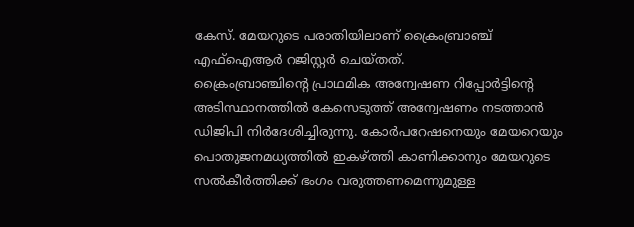കേസ്. മേയറുടെ പരാതിയിലാണ് ക്രൈംബ്രാഞ്ച് എഫ്ഐആർ റജിസ്റ്റർ ചെയ്തത്.
ക്രൈംബ്രാഞ്ചിന്റെ പ്രാഥമിക അന്വേഷണ റിപ്പോർട്ടിന്റെ അടിസ്ഥാനത്തിൽ കേസെടുത്ത് അന്വേഷണം നടത്താൻ ഡിജിപി നിർദേശിച്ചിരുന്നു. കോർപറേഷനെയും മേയറെയും പൊതുജനമധ്യത്തിൽ ഇകഴ്ത്തി കാണിക്കാനും മേയറുടെ സൽകീർത്തിക്ക് ഭംഗം വരുത്തണമെന്നുമുള്ള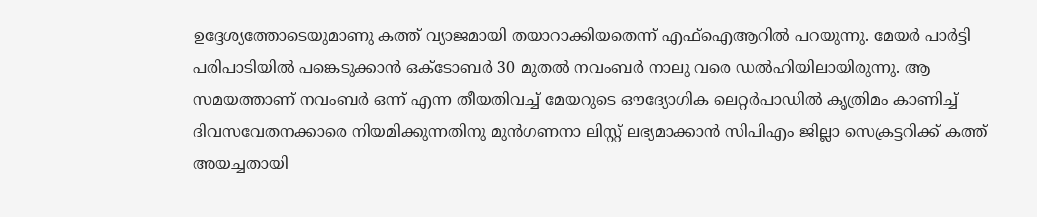ഉദ്ദേശ്യത്തോടെയുമാണു കത്ത് വ്യാജമായി തയാറാക്കിയതെന്ന് എഫ്ഐആറിൽ പറയുന്നു. മേയർ പാർട്ടി പരിപാടിയിൽ പങ്കെടുക്കാൻ ഒക്ടോബർ 30 മുതൽ നവംബർ നാലു വരെ ഡൽഹിയിലായിരുന്നു. ആ സമയത്താണ് നവംബർ ഒന്ന് എന്ന തീയതിവച്ച് മേയറുടെ ഔദ്യോഗിക ലെറ്റർപാഡിൽ കൃത്രിമം കാണിച്ച് ദിവസവേതനക്കാരെ നിയമിക്കുന്നതിനു മുൻഗണനാ ലിസ്റ്റ് ലഭ്യമാക്കാൻ സിപിഎം ജില്ലാ സെക്രട്ടറിക്ക് കത്ത് അയച്ചതായി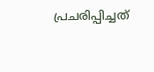പ്രചരിപ്പിച്ചത്